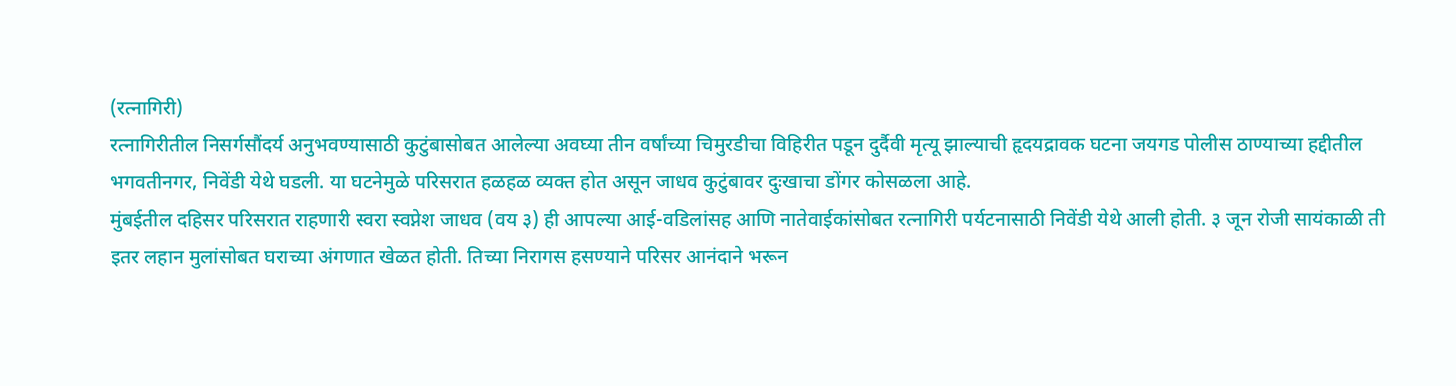(रत्नागिरी)
रत्नागिरीतील निसर्गसौंदर्य अनुभवण्यासाठी कुटुंबासोबत आलेल्या अवघ्या तीन वर्षांच्या चिमुरडीचा विहिरीत पडून दुर्दैवी मृत्यू झाल्याची हृदयद्रावक घटना जयगड पोलीस ठाण्याच्या हद्दीतील भगवतीनगर, निवेंडी येथे घडली. या घटनेमुळे परिसरात हळहळ व्यक्त होत असून जाधव कुटुंबावर दुःखाचा डोंगर कोसळला आहे.
मुंबईतील दहिसर परिसरात राहणारी स्वरा स्वप्नेश जाधव (वय ३) ही आपल्या आई-वडिलांसह आणि नातेवाईकांसोबत रत्नागिरी पर्यटनासाठी निवेंडी येथे आली होती. ३ जून रोजी सायंकाळी ती इतर लहान मुलांसोबत घराच्या अंगणात खेळत होती. तिच्या निरागस हसण्याने परिसर आनंदाने भरून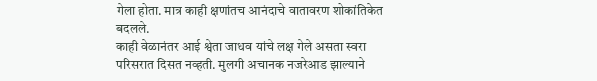गेला होता. मात्र काही क्षणांतच आनंदाचे वातावरण शोकांतिकेत बदलले.
काही वेळानंतर आई श्वेता जाधव यांचे लक्ष गेले असता स्वरा परिसरात दिसत नव्हती. मुलगी अचानक नजरेआड झाल्याने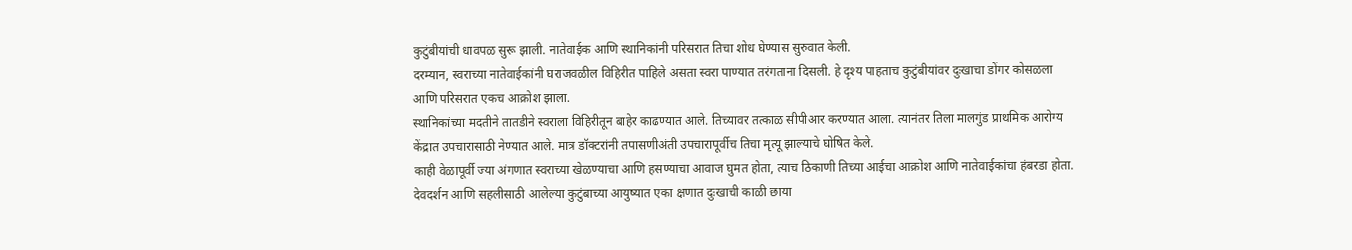कुटुंबीयांची धावपळ सुरू झाली. नातेवाईक आणि स्थानिकांनी परिसरात तिचा शोध घेण्यास सुरुवात केली.
दरम्यान, स्वराच्या नातेवाईकांनी घराजवळील विहिरीत पाहिले असता स्वरा पाण्यात तरंगताना दिसली. हे दृश्य पाहताच कुटुंबीयांवर दुःखाचा डोंगर कोसळला आणि परिसरात एकच आक्रोश झाला.
स्थानिकांच्या मदतीने तातडीने स्वराला विहिरीतून बाहेर काढण्यात आले. तिच्यावर तत्काळ सीपीआर करण्यात आला. त्यानंतर तिला मालगुंड प्राथमिक आरोग्य केंद्रात उपचारासाठी नेण्यात आले. मात्र डॉक्टरांनी तपासणीअंती उपचारापूर्वीच तिचा मृत्यू झाल्याचे घोषित केले.
काही वेळापूर्वी ज्या अंगणात स्वराच्या खेळण्याचा आणि हसण्याचा आवाज घुमत होता, त्याच ठिकाणी तिच्या आईचा आक्रोश आणि नातेवाईकांचा हंबरडा होता. देवदर्शन आणि सहलीसाठी आलेल्या कुटुंबाच्या आयुष्यात एका क्षणात दुःखाची काळी छाया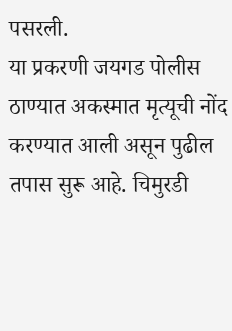पसरली.
या प्रकरणी जयगड पोलीस ठाण्यात अकस्मात मृत्यूची नोंद करण्यात आली असून पुढील तपास सुरू आहे. चिमुरडी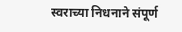स्वराच्या निधनाने संपूर्ण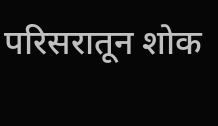परिसरातून शोक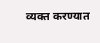व्यक्त करण्यात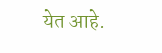येत आहे.